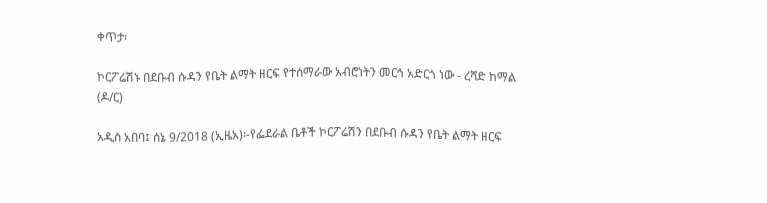ቀጥታ፡

ኮርፖሬሽኑ በደቡብ ሱዳን የቤት ልማት ዘርፍ የተሰማራው አብሮነትን መርኅ አድርጎ ነው - ረሻድ ከማል (ዶ/ር)

አዲስ አበባ፤ ሰኔ 9/2018 (ኢዜአ)፡-የፌደራል ቤቶች ኮርፖሬሽን በደቡብ ሱዳን የቤት ልማት ዘርፍ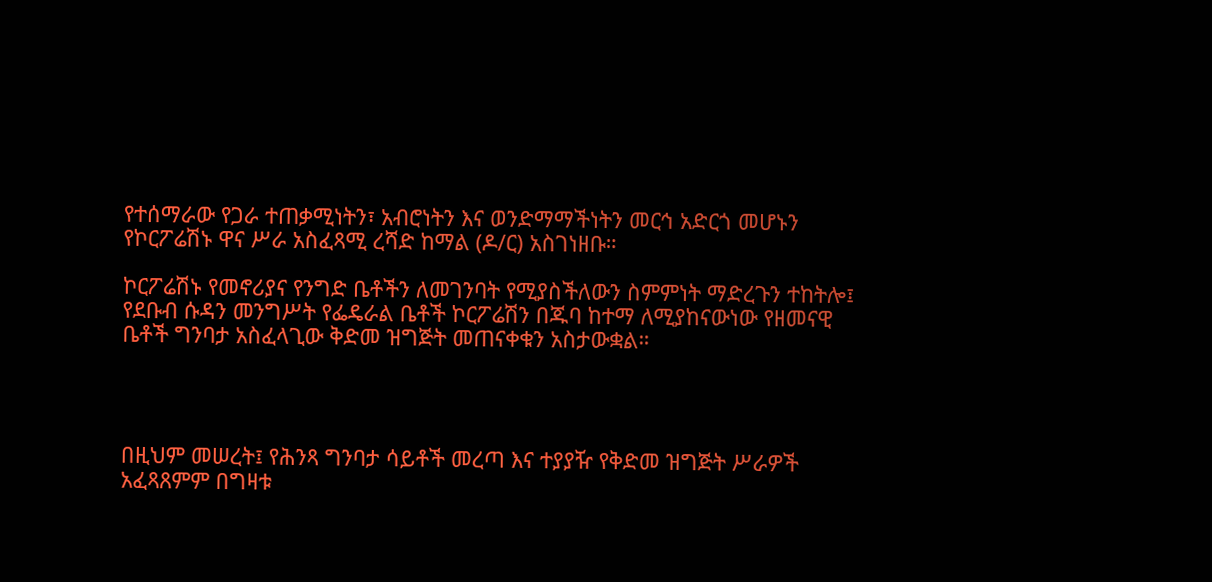የተሰማራው የጋራ ተጠቃሚነትን፣ አብሮነትን እና ወንድማማችነትን መርኅ አድርጎ መሆኑን የኮርፖሬሽኑ ዋና ሥራ አስፈጻሚ ረሻድ ከማል (ዶ/ር) አስገነዘቡ።

ኮርፖሬሽኑ የመኖሪያና የንግድ ቤቶችን ለመገንባት የሚያስችለውን ስምምነት ማድረጉን ተከትሎ፤ የደቡብ ሱዳን መንግሥት የፌዴራል ቤቶች ኮርፖሬሽን በጁባ ከተማ ለሚያከናውነው የዘመናዊ ቤቶች ግንባታ አስፈላጊው ቅድመ ዝግጅት መጠናቀቁን አስታውቋል።




በዚህም መሠረት፤ የሕንጻ ግንባታ ሳይቶች መረጣ እና ተያያዥ የቅድመ ዝግጅት ሥራዎች አፈጻጸምም በግዛቱ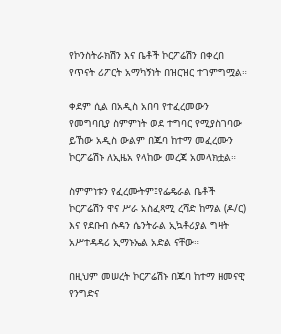የኮንስትራክሽን እና ቤቶች ኮርፖሬሽን በቀረበ የጥናት ሪፖርት አማካኝነት በዝርዝር ተገምግሟል።

ቀደም ሲል በአዲስ አበባ የተፈረመውን የመግባቢያ ስምምነት ወደ ተግባር የሚያስገባው ይኸው አዲስ ውልም በጁባ ከተማ መፈረሙን ኮርፖሬሽኑ ለኢዜአ የላከው መረጃ አመላክቷል።

ስምምነቱን የፈረሙትም፤የፌዴራል ቤቶች ኮርፖሬሽን ዋና ሥራ አስፈጻሚ ረሻድ ከማል (ዶ/ር) እና የደቡብ ሱዳን ሴንትራል ኢኳቶሪያል ግዛት አሥተዳዳሪ ኢማኑኤል አድል ናቸው።

በዚህም መሠረት ኮርፖሬሽኑ በጁባ ከተማ ዘመናዊ የንግድና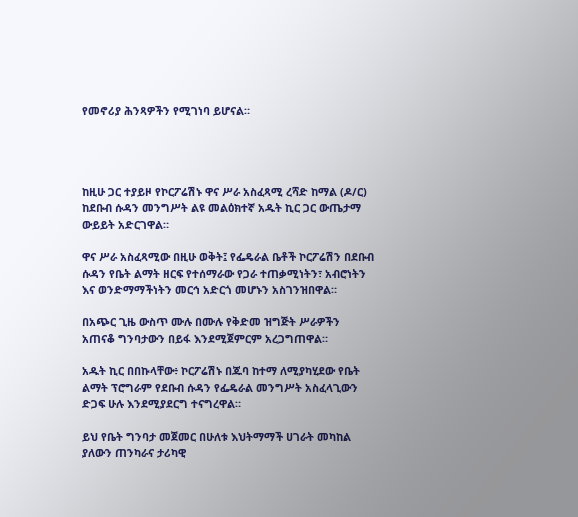የመኖሪያ ሕንጻዎችን የሚገነባ ይሆናል።




ከዚሁ ጋር ተያይዞ የኮርፖሬሽኑ ዋና ሥራ አስፈጻሚ ረሻድ ከማል (ዶ/ር) ከደቡብ ሱዳን መንግሥት ልዩ መልዕክተኛ አዱት ኪር ጋር ውጤታማ ውይይት አድርገዋል።

ዋና ሥራ አስፈጻሚው በዚሁ ወቅት፤ የፌዴራል ቤቶች ኮርፖሬሽን በደቡብ ሱዳን የቤት ልማት ዘርፍ የተሰማራው የጋራ ተጠቃሚነትን፣ አብሮነትን እና ወንድማማችነትን መርኅ አድርጎ መሆኑን አስገንዝበዋል።

በአጭር ጊዜ ውስጥ ሙሉ በሙሉ የቅድመ ዝግጅት ሥራዎችን አጠናቆ ግንባታውን በይፋ እንደሚጀምርም አረጋግጠዋል።

አዱት ኪር በበኩላቸው፥ ኮርፖሬሽኑ በጁባ ከተማ ለሚያካሂደው የቤት ልማት ፕሮግራም የደቡብ ሱዳን የፌዴራል መንግሥት አስፈላጊውን ድጋፍ ሁሉ እንደሚያደርግ ተናግረዋል።

ይህ የቤት ግንባታ መጀመር በሁለቱ እህትማማች ሀገራት መካከል ያለውን ጠንካራና ታሪካዊ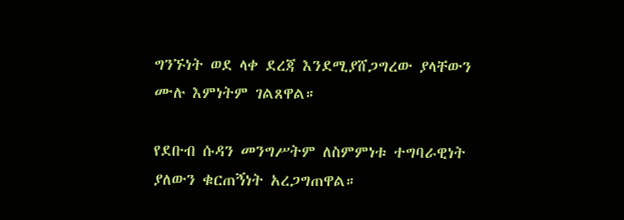ግንኙነት ወደ ላቀ ደረጃ እንደሚያሸጋግረው ያላቸውን ሙሉ እምነትም ገልጸዋል።

የደቡብ ሱዳን መንግሥትም ለስምምነቱ ተግባራዊነት ያለውን ቁርጠኝነት አረጋግጠዋል።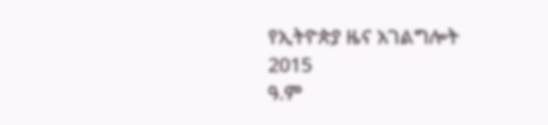የኢትዮጵያ ዜና አገልግሎት
2015
ዓ.ም